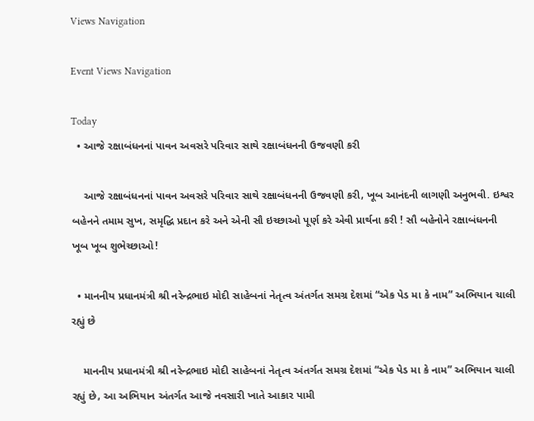Views Navigation

Event Views Navigation

Today
  • આજે રક્ષાબંધનનાં પાવન અવસરે પરિવાર સાથે રક્ષાબંધનની ઉજવણી કરી

    આજે રક્ષાબંધનનાં પાવન અવસરે પરિવાર સાથે રક્ષાબંધનની ઉજવણી કરી, ખૂબ આનંદની લાગણી અનુભવી. ઇશ્વર બહેનને તમામ સુખ, સમૃદ્ધિ પ્રદાન કરે અને એની સૌ ઇચ્છાઓ પૂર્ણ કરે એવી પ્રાર્થના કરી ! સૌ બહેનોને રક્ષાબંધનની ખૂબ ખૂબ શુભેચ્છાઓ!

  • માનનીય પ્રધાનમંત્રી શ્રી નરેન્દ્રભાઇ મોદી સાહેબનાં નેતૃત્વ અંતર્ગત સમગ્ર દેશમાં “એક પેડ મા કે નામ” અભિયાન ચાલી રહ્યું છે

    માનનીય પ્રધાનમંત્રી શ્રી નરેન્દ્રભાઇ મોદી સાહેબનાં નેતૃત્વ અંતર્ગત સમગ્ર દેશમાં “એક પેડ મા કે નામ” અભિયાન ચાલી રહ્યું છે, આ અભિયાન અંતર્ગત આજે નવસારી ખાતે આકાર પામી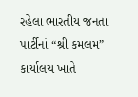રહેલા ભારતીય જનતા પાર્ટીનાં “શ્રી કમલમ” કાર્યાલય ખાતે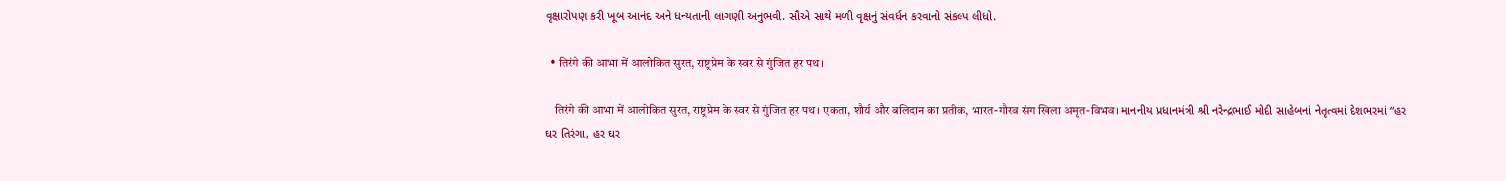વૃક્ષારોપણ કરી ખૂબ આનંદ અને ધન્યતાની લાગણી અનુભવી. સૌએ સાથે મળી વૃક્ષનું સંવર્ધન કરવાનો સંકલ્પ લીધો.

  • तिरंगे की आभा में आलोकित सुरत, राष्ट्रप्रेम के स्वर से गुंजित हर पथ।

    तिरंगे की आभा में आलोकित सुरत, राष्ट्रप्रेम के स्वर से गुंजित हर पथ। एकता, शौर्य और बलिदान का प्रतीक, भारत-गौरव संग खिला अमृत-विभव। માનનીય પ્રધાનમંત્રી શ્રી નરેન્દ્રભાઈ મોદી સાહેબનાં નેતૃત્વમાં દેશભરમાં “હર ઘર તિરંગા, હર ઘર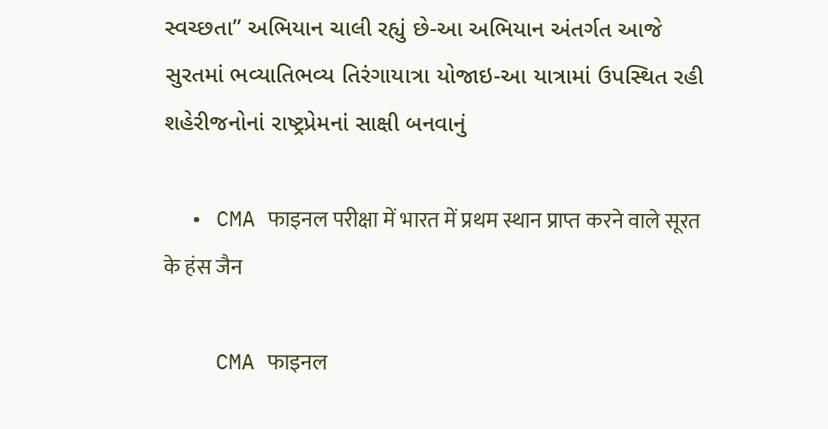સ્વચ્છતા” અભિયાન ચાલી રહ્યું છે-આ અભિયાન અંતર્ગત આજે સુરતમાં ભવ્યાતિભવ્ય તિરંગાયાત્રા યોજાઇ-આ યાત્રામાં ઉપસ્થિત રહી શહેરીજનોનાં રાષ્ટ્રપ્રેમનાં સાક્ષી બનવાનું

  • CMA फाइनल परीक्षा में भारत में प्रथम स्थान प्राप्त करने वाले सूरत के हंस जैन

    CMA फाइनल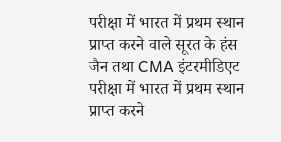परीक्षा में भारत में प्रथम स्थान प्राप्त करने वाले सूरत के हंस जैन तथा CMA इंटरमीडिएट परीक्षा में भारत में प्रथम स्थान प्राप्त करने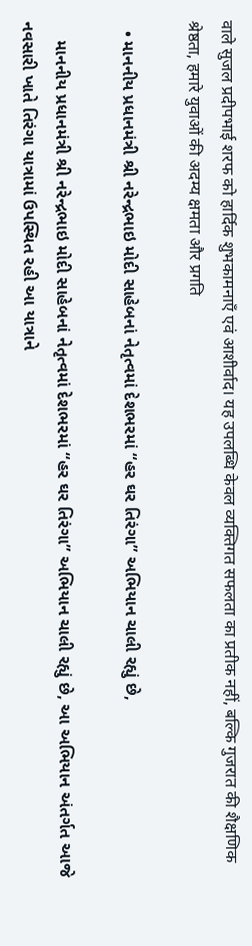वाले सुजल प्रदीपभाई शरफ को हार्दिक शुभकामनाएँ एवं आशीर्वाद। यह उपलब्धि केवल व्यक्तिगत सफलता का प्रतीक नहीं, बल्कि गुजरात की शैक्षणिक श्रेष्ठता, हमारे युवाओं की अदम्य क्षमता और प्रगति

  • માનનીય પ્રધાનમંત્રી શ્રી નરેન્દ્રભાઇ મોદી સાહેબનાં નેતૃત્વમાં દેશભરમાં “હર ઘર તિરંગા” અભિયાન ચાલી રહ્યું છે,

    માનનીય પ્રધાનમંત્રી શ્રી નરેન્દ્રભાઇ મોદી સાહેબનાં નેતૃત્વમાં દેશભરમાં “હર ઘર તિરંગા” અભિયાન ચાલી રહ્યું છે, આ અભિયાન અંતર્ગત આજે નવસારી ખાતે તિરંગા યાત્રામાં ઉપસ્થિત રહી આ યાત્રાને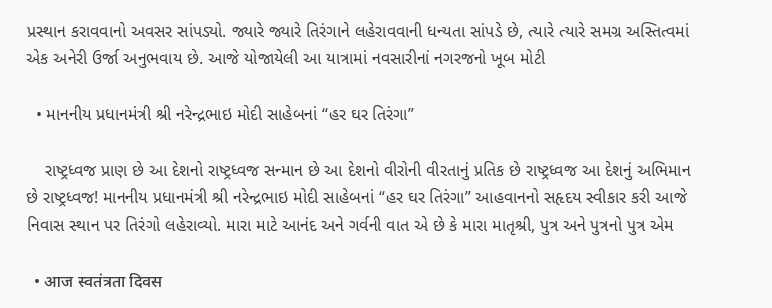પ્રસ્થાન કરાવવાનો અવસર સાંપડ્યો. જ્યારે જ્યારે તિરંગાને લહેરાવવાની ધન્યતા સાંપડે છે, ત્યારે ત્યારે સમગ્ર અસ્તિત્વમાં એક અનેરી ઉર્જા અનુભવાય છે. આજે યોજાયેલી આ યાત્રામાં નવસારીનાં નગરજનો ખૂબ મોટી

  • માનનીય પ્રધાનમંત્રી શ્રી નરેન્દ્રભાઇ મોદી સાહેબનાં “હર ઘર તિરંગા”

    રાષ્ટ્રધ્વજ પ્રાણ છે આ દેશનો રાષ્ટ્રધ્વજ સન્માન છે આ દેશનો વીરોની વીરતાનું પ્રતિક છે રાષ્ટ્રધ્વજ આ દેશનું અભિમાન છે રાષ્ટ્રધ્વજ! માનનીય પ્રધાનમંત્રી શ્રી નરેન્દ્રભાઇ મોદી સાહેબનાં “હર ઘર તિરંગા” આહવાનનો સહૃદય સ્વીકાર કરી આજે નિવાસ સ્થાન પર તિરંગો લહેરાવ્યો. મારા માટે આનંદ અને ગર્વની વાત એ છે કે મારા માતૃશ્રી, પુત્ર અને પુત્રનો પુત્ર એમ

  • आज स्वतंत्रता दिवस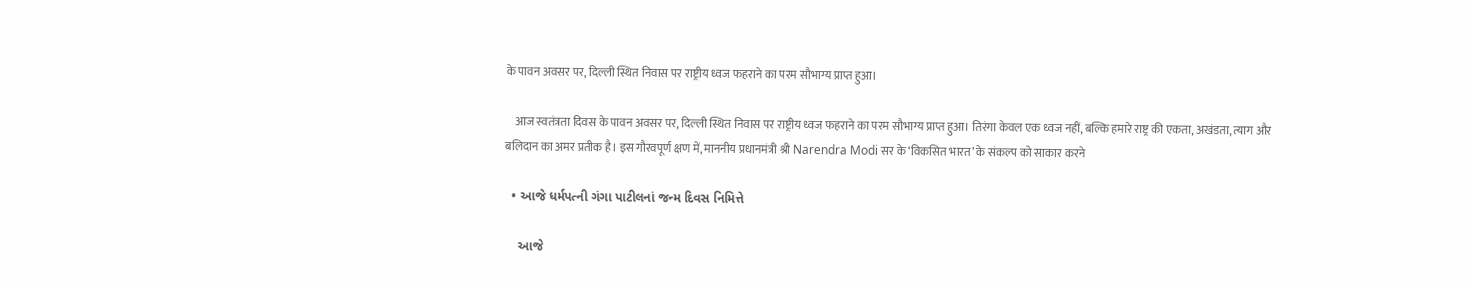के पावन अवसर पर, दिल्ली स्थित निवास पर राष्ट्रीय ध्वज फहराने का परम सौभाग्य प्राप्त हुआ।

    आज स्वतंत्रता दिवस के पावन अवसर पर, दिल्ली स्थित निवास पर राष्ट्रीय ध्वज फहराने का परम सौभाग्य प्राप्त हुआ। तिरंगा केवल एक ध्वज नहीं, बल्कि हमारे राष्ट्र की एकता, अखंडता, त्याग और बलिदान का अमर प्रतीक है। इस गौरवपूर्ण क्षण में, माननीय प्रधानमंत्री श्री Narendra Modi सर के ‘विकसित भारत’ के संकल्प को साकार करने

  • આજે ધર્મપત્ની ગંગા પાટીલનાં જન્મ દિવસ નિમિત્તે

    આજે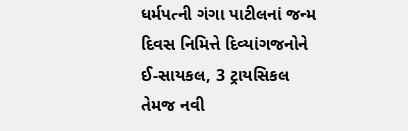ધર્મપત્ની ગંગા પાટીલનાં જન્મ દિવસ નિમિત્તે દિવ્યાંગજનોને ઈ-સાયકલ, 3 ટ્રાયસિકલ તેમજ નવી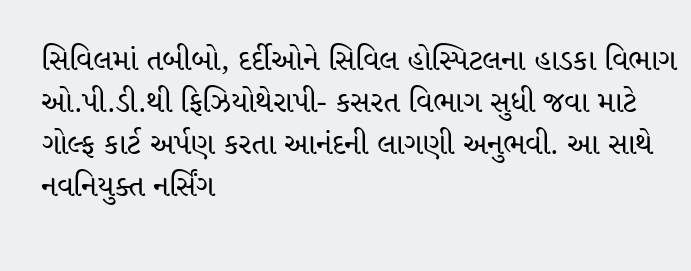સિવિલમાં તબીબો, દર્દીઓને સિવિલ હોસ્પિટલના હાડકા વિભાગ ઓ.પી.ડી.થી ફિઝિયોથેરાપી- કસરત વિભાગ સુધી જવા માટે ગોલ્ફ કાર્ટ અર્પણ કરતા આનંદની લાગણી અનુભવી. આ સાથે નવનિયુક્ત નર્સિંગ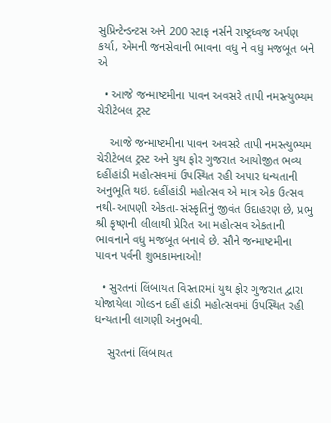સુપ્રિન્ટેન્ડન્ટસ અને 200 સ્ટાફ નર્સને રાષ્ટ્રધ્વજ અર્પણ કર્યા, એમની જનસેવાની ભાવના વધુ ને વધુ મજબૂત બને એ

  • આજે જન્માષ્ટમીના પાવન અવસરે તાપી નમસ્ત્યુભ્યમ ચેરીટેબલ ટ્રસ્ટ

    આજે જન્માષ્ટમીના પાવન અવસરે તાપી નમસ્ત્યુભ્યમ ચેરીટેબલ ટ્રસ્ટ અને યુથ ફોર ગુજરાત આયોજીત ભવ્ય દહીંહાંડી મહોત્સવમાં ઉપસ્થિત રહી અપાર ધન્યતાની અનુભૂતિ થઇ. દહીંહાંડી મહોત્સવ એ માત્ર એક ઉત્સવ નથી-આપણી એકતા-સંસ્કૃતિનું જીવંત ઉદાહરણ છે, પ્રભુ શ્રી કૃષ્ણની લીલાથી પ્રેરિત આ મહોત્સવ એકતાની ભાવનાને વધુ મજબૂત બનાવે છે. સૌને જન્માષ્ટમીના પાવન પર્વની શુભકામનાઓ!

  • સુરતનાં લિંબાયત વિસ્તારમાં યુથ ફોર ગુજરાત દ્વારા યોજાયેલા ગોલ્ડન દહીં હાંડી મહોત્સવમાં ઉપસ્થિત રહી ધન્યતાની લાગણી અનુભવી.

    સુરતનાં લિંબાયત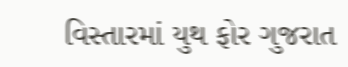વિસ્તારમાં યુથ ફોર ગુજરાત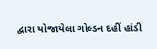દ્વારા યોજાયેલા ગોલ્ડન દહીં હાંડી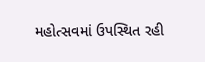મહોત્સવમાં ઉપસ્થિત રહી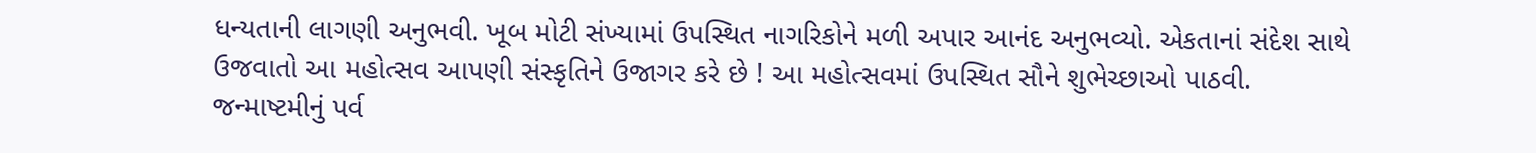ધન્યતાની લાગણી અનુભવી. ખૂબ મોટી સંખ્યામાં ઉપસ્થિત નાગરિકોને મળી અપાર આનંદ અનુભવ્યો. એકતાનાં સંદેશ સાથે ઉજવાતો આ મહોત્સવ આપણી સંસ્કૃતિને ઉજાગર કરે છે ! આ મહોત્સવમાં ઉપસ્થિત સૌને શુભેચ્છાઓ પાઠવી. જન્માષ્ટમીનું પર્વ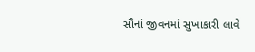સૌનાં જીવનમાં સુખાકારી લાવે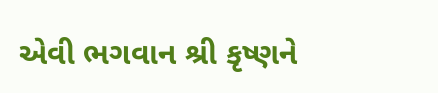એવી ભગવાન શ્રી કૃષ્ણને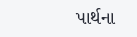પાર્થના